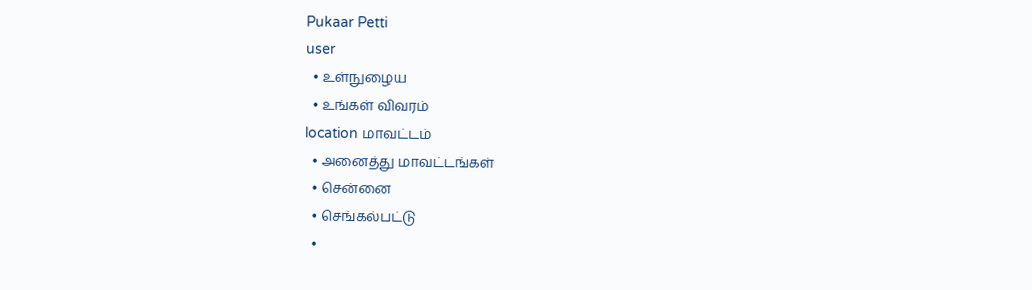Pukaar Petti
user
  • உள்நுழைய
  • உங்கள் விவரம்
location மாவட்டம்
  • அனைத்து மாவட்டங்கள்
  • சென்னை
  • செங்கல்பட்டு
  •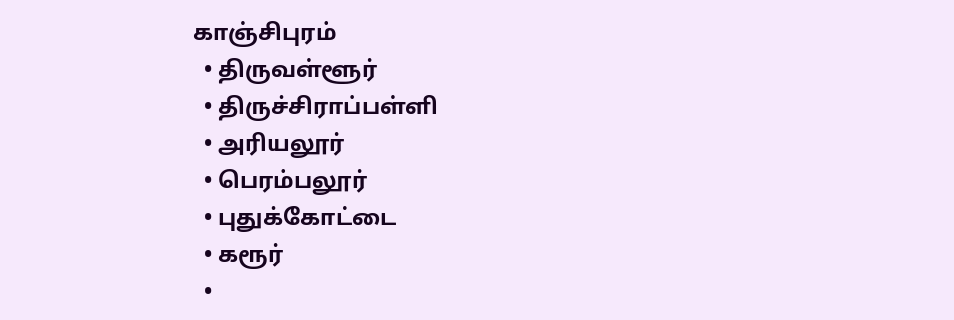காஞ்சிபுரம்
  • திருவள்ளூர்
  • திருச்சிராப்பள்ளி
  • அரியலூர்
  • பெரம்பலூர்
  • புதுக்கோட்டை
  • கரூர்
  •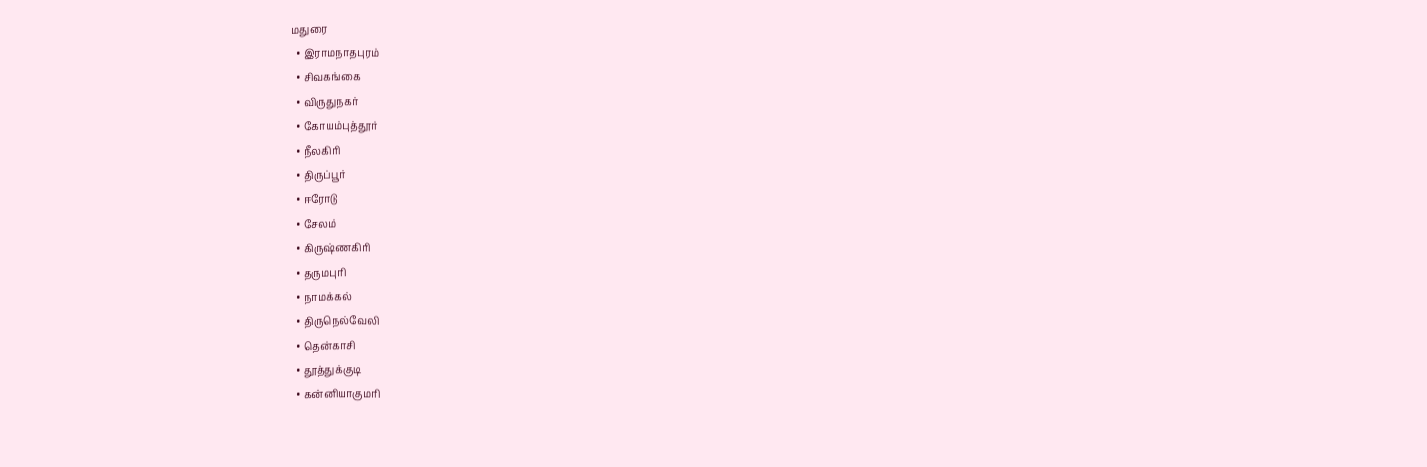மதுரை
  • இராமநாதபுரம்
  • சிவகங்கை
  • விருதுநகர்
  • கோயம்புத்தூர்
  • நீலகிரி
  • திருப்பூர்
  • ஈரோடு
  • சேலம்
  • கிருஷ்ணகிரி
  • தருமபுரி
  • நாமக்கல்
  • திருநெல்வேலி
  • தென்காசி
  • தூத்துக்குடி
  • கன்னியாகுமரி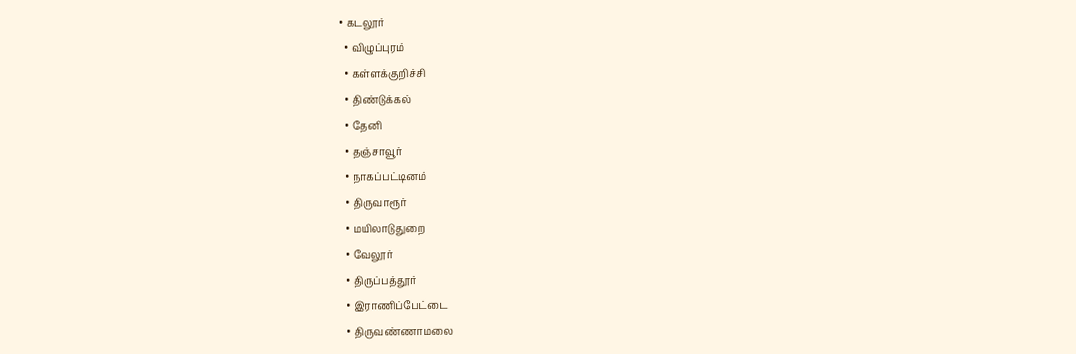• கடலூர்
  • விழுப்புரம்
  • கள்ளக்குறிச்சி
  • திண்டுக்கல்
  • தேனி
  • தஞ்சாவூர்
  • நாகப்பட்டினம்
  • திருவாரூர்
  • மயிலாடுதுறை
  • வேலூர்
  • திருப்பத்தூர்
  • இராணிப்பேட்டை
  • திருவண்ணாமலை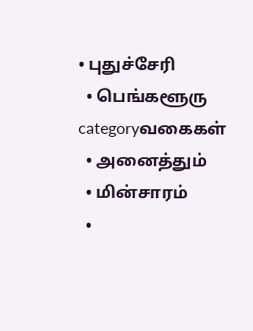• புதுச்சேரி
  • பெங்களூரு
categoryவகைகள்
  • அனைத்தும்
  • மின்சாரம்
  •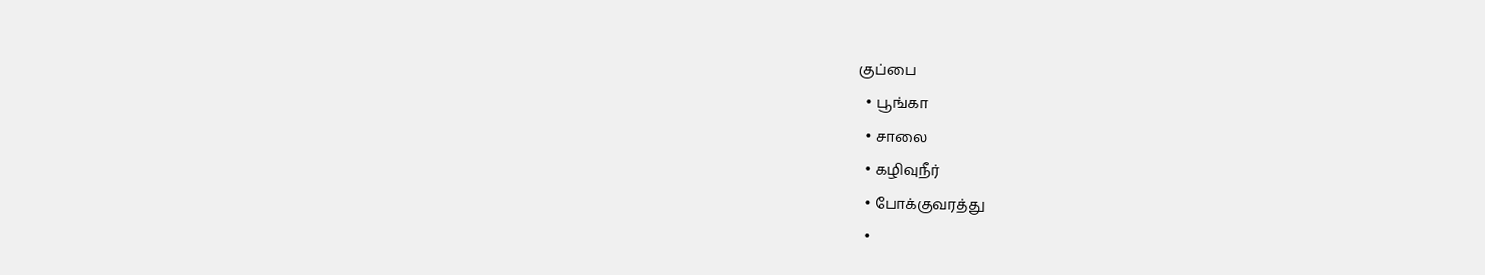குப்பை
  • பூங்கா
  • சாலை
  • கழிவுநீர்
  • போக்குவரத்து
  •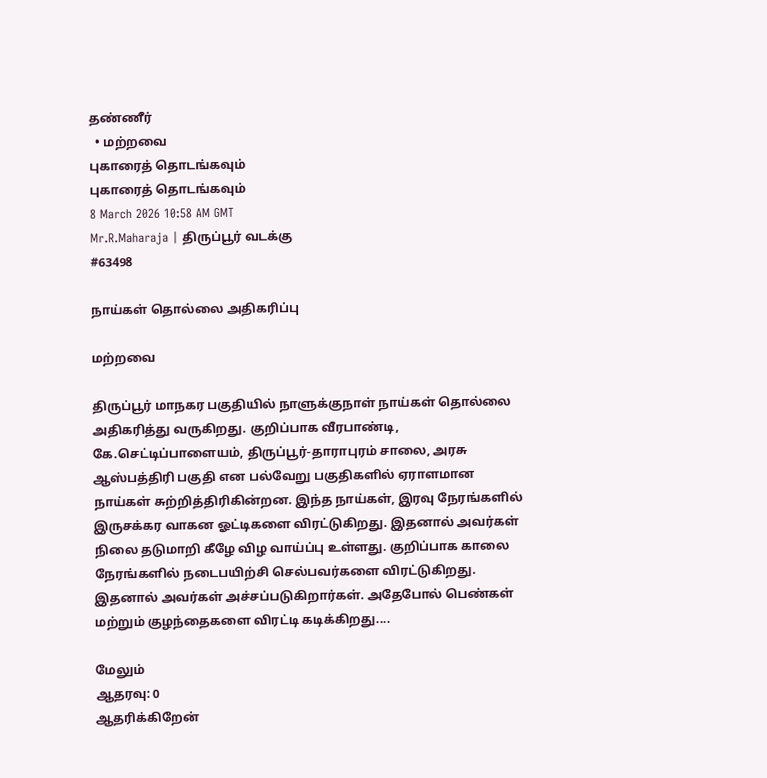தண்ணீர்
  • மற்றவை
புகாரைத் தொடங்கவும்
புகாரைத் தொடங்கவும்
8 March 2026 10:58 AM GMT
Mr.R.Maharaja | திருப்பூர் வடக்கு
#63498

நாய்கள் தொல்லை அதிகரிப்பு

மற்றவை

திருப்பூர் மாநகர பகுதியில் நாளுக்குநாள் நாய்கள் தொல்லை அதிகரித்து வருகிறது. குறிப்பாக வீரபாண்டி, கே.செட்டிப்பாளையம், திருப்பூர்-தாராபுரம் சாலை, அரசு ஆஸ்பத்திரி பகுதி என பல்வேறு பகுதிகளில் ஏராளமான நாய்கள் சுற்றித்திரிகின்றன. இந்த நாய்கள், இரவு நேரங்களில் இருசக்கர வாகன ஓட்டிகளை விரட்டுகிறது. இதனால் அவர்கள் நிலை தடுமாறி கீழே விழ வாய்ப்பு உள்ளது. குறிப்பாக காலை நேரங்களில் நடைபயிற்சி செல்பவர்களை விரட்டுகிறது. இதனால் அவர்கள் அச்சப்படுகிறார்கள். அதேபோல் பெண்கள் மற்றும் குழந்தைகளை விரட்டி கடிக்கிறது....

மேலும்
ஆதரவு: 0
ஆதரிக்கிறேன்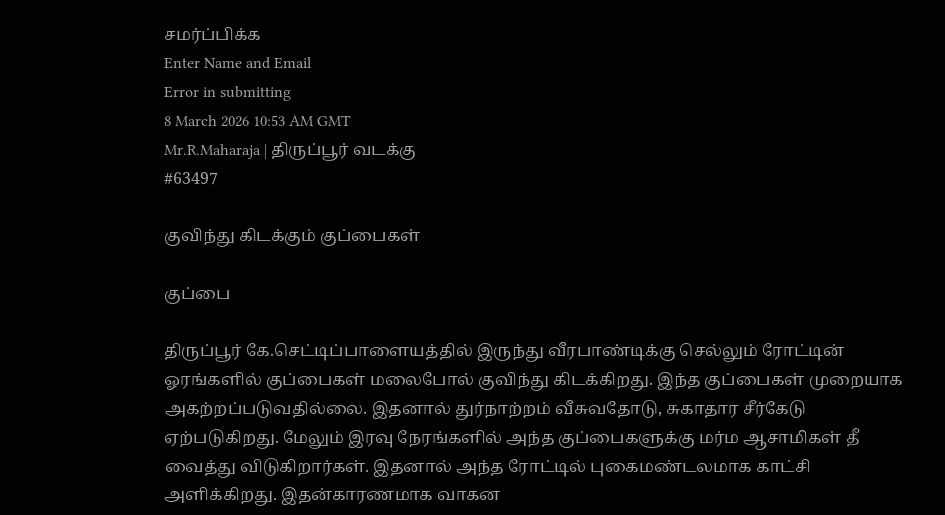சமர்ப்பிக்க
Enter Name and Email
Error in submitting
8 March 2026 10:53 AM GMT
Mr.R.Maharaja | திருப்பூர் வடக்கு
#63497

குவிந்து கிடக்கும் குப்பைகள்

குப்பை

திருப்பூர் கே.செட்டிப்பாளையத்தில் இருந்து வீரபாண்டிக்கு செல்லும் ரோட்டின் ஓரங்களில் குப்பைகள் மலைபோல் குவிந்து கிடக்கிறது. இந்த குப்பைகள் முறையாக அகற்றப்படுவதில்லை. இதனால் துர்நாற்றம் வீசுவதோடு, சுகாதார சீர்கேடு ஏற்படுகிறது. மேலும் இரவு நேரங்களில் அந்த குப்பைகளுக்கு மர்ம ஆசாமிகள் தீ வைத்து விடுகிறார்கள். இதனால் அந்த ரோட்டில் புகைமண்டலமாக காட்சி அளிக்கிறது. இதன்காரணமாக வாகன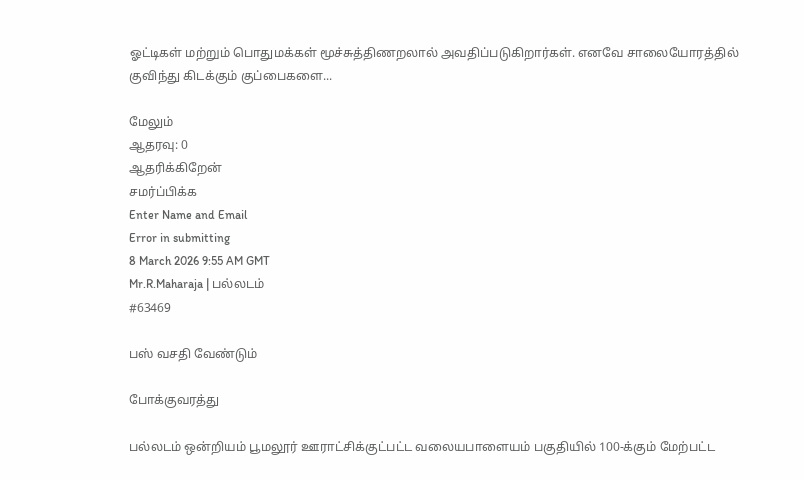ஓட்டிகள் மற்றும் பொதுமக்கள் மூச்சுத்திணறலால் அவதிப்படுகிறார்கள். எனவே சாலையோரத்தில் குவிந்து கிடக்கும் குப்பைகளை...

மேலும்
ஆதரவு: 0
ஆதரிக்கிறேன்
சமர்ப்பிக்க
Enter Name and Email
Error in submitting
8 March 2026 9:55 AM GMT
Mr.R.Maharaja | பல்லடம்
#63469

பஸ் வசதி வேண்டும்

போக்குவரத்து

பல்லடம் ஒன்றியம் பூமலூர் ஊராட்சிக்குட்பட்ட வலையபாளையம் பகுதியில் 100-க்கும் மேற்பட்ட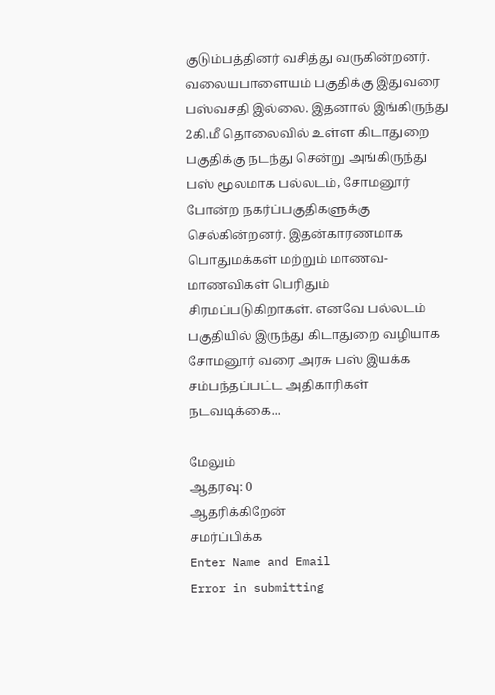குடும்பத்தினர் வசித்து வருகின்றனர். வலையபாளையம் பகுதிக்கு இதுவரை பஸ்வசதி இல்லை. இதனால் இங்கிருந்து 2கி.மீ தொலைவில் உள்ள கிடாதுறை பகுதிக்கு நடந்து சென்று அங்கிருந்து பஸ் மூலமாக பல்லடம், சோமனூர் போன்ற நகர்ப்பகுதிகளுக்கு செல்கின்றனர். இதன்காரணமாக பொதுமக்கள் மற்றும் மாணவ-மாணவிகள் பெரிதும் சிரமப்படுகிறாகள். எனவே பல்லடம் பகுதியில் இருந்து கிடாதுறை வழியாக சோமனூர் வரை அரசு பஸ் இயக்க சம்பந்தப்பட்ட அதிகாரிகள் நடவடிக்கை...

மேலும்
ஆதரவு: 0
ஆதரிக்கிறேன்
சமர்ப்பிக்க
Enter Name and Email
Error in submitting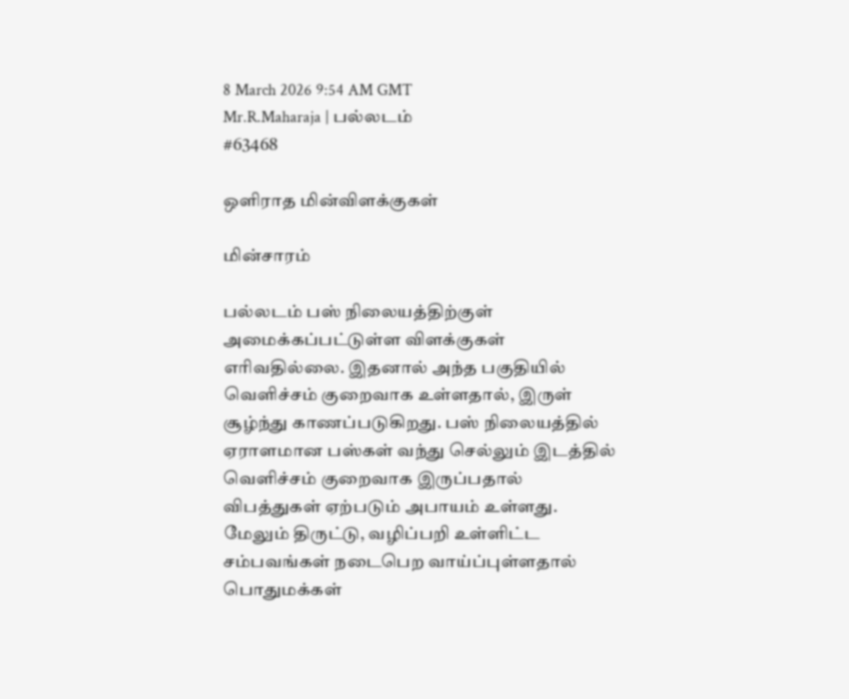8 March 2026 9:54 AM GMT
Mr.R.Maharaja | பல்லடம்
#63468

ஒளிராத மின்விளக்குகள்

மின்சாரம்

பல்லடம் பஸ் நிலையத்திற்குள் அமைக்கப்பட்டுள்ள விளக்குகள் எரிவதில்லை. இதனால் அந்த பகுதியில் வெளிச்சம் குறைவாக உள்ளதால், இருள் சூழ்ந்து காணப்படுகிறது. பஸ் நிலையத்தில் ஏராளமான பஸ்கள் வந்து செல்லும் இடத்தில் வெளிச்சம் குறைவாக இருப்பதால் விபத்துகள் ஏற்படும் அபாயம் உள்ளது. மேலும் திருட்டு, வழிப்பறி உள்ளிட்ட சம்பவங்கள் நடைபெற வாய்ப்புள்ளதால் பொதுமக்கள்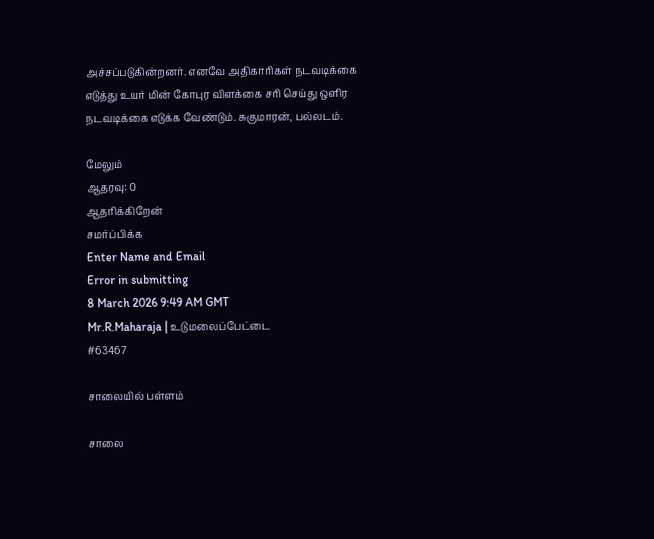அச்சப்படுகின்றனர். எனவே அதிகாரிகள் நடவடிக்கை எடுத்து உயர் மின் கோபுர விளக்கை சரி செய்து ஒளிர நடவடிக்கை எடுக்க வேண்டும். சுகுமாரன், பல்லடம்.

மேலும்
ஆதரவு: 0
ஆதரிக்கிறேன்
சமர்ப்பிக்க
Enter Name and Email
Error in submitting
8 March 2026 9:49 AM GMT
Mr.R.Maharaja | உடுமலைப்பேட்டை
#63467

சாலையில் பள்ளம்

சாலை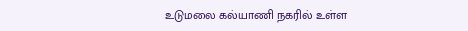உடுமலை கல்யாணி நகரில் உள்ள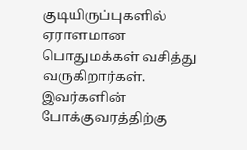குடியிருப்புகளில் ஏராளமான பொதுமக்கள் வசித்து வருகிறார்கள். இவர்களின் போக்குவரத்திற்கு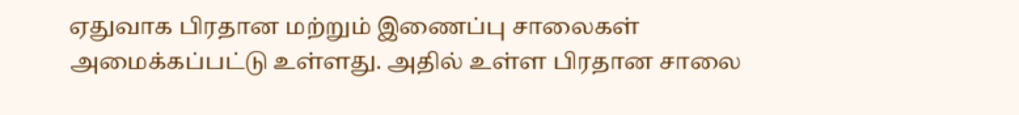ஏதுவாக பிரதான மற்றும் இணைப்பு சாலைகள் அமைக்கப்பட்டு உள்ளது. அதில் உள்ள பிரதான சாலை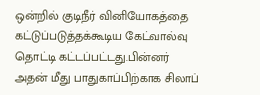ஒன்றில் குடிநீர் வினியோகத்தை கட்டுப்படுத்தக்கூடிய கேட்வால்வு தொட்டி கட்டப்பட்டது.பின்னர் அதன் மீது பாதுகாப்பிற்காக சிலாப்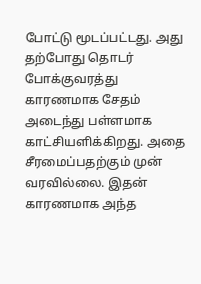போட்டு மூடப்பட்டது. அது தற்போது தொடர் போக்குவரத்து காரணமாக சேதம் அடைந்து பள்ளமாக காட்சியளிக்கிறது. அதை சீரமைப்பதற்கும் முன் வரவில்லை. இதன் காரணமாக அந்த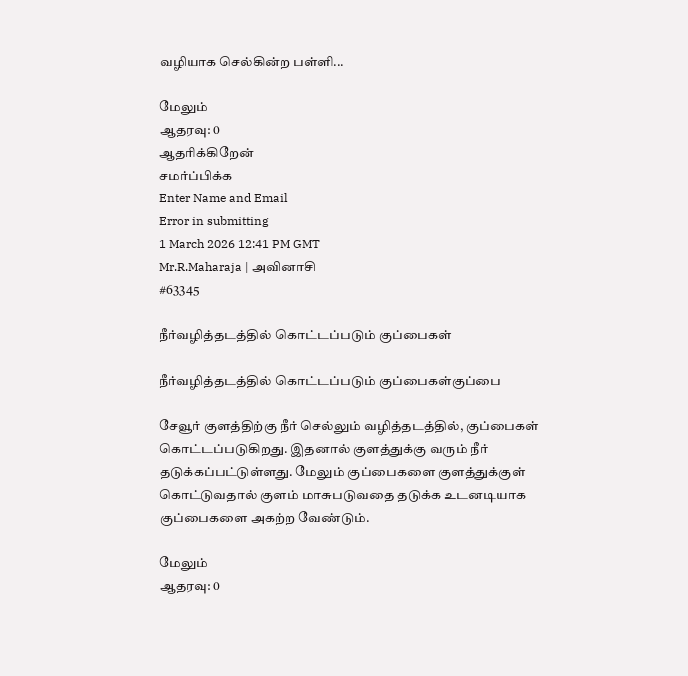வழியாக செல்கின்ற பள்ளி...

மேலும்
ஆதரவு: 0
ஆதரிக்கிறேன்
சமர்ப்பிக்க
Enter Name and Email
Error in submitting
1 March 2026 12:41 PM GMT
Mr.R.Maharaja | அவினாசி
#63345

நீர்வழித்தடத்தில் கொட்டப்படும் குப்பைகள்

நீர்வழித்தடத்தில் கொட்டப்படும் குப்பைகள்குப்பை

சேவூர் குளத்திற்கு நீர் செல்லும் வழித்தடத்தில், குப்பைகள் கொட்டப்படுகிறது. இதனால் குளத்துக்கு வரும் நீர் தடுக்கப்பட்டுள்ளது. மேலும் குப்பைகளை குளத்துக்குள் கொட்டுவதால் குளம் மாசுபடுவதை தடுக்க உடனடியாக குப்பைகளை அகற்ற வேண்டும்.

மேலும்
ஆதரவு: 0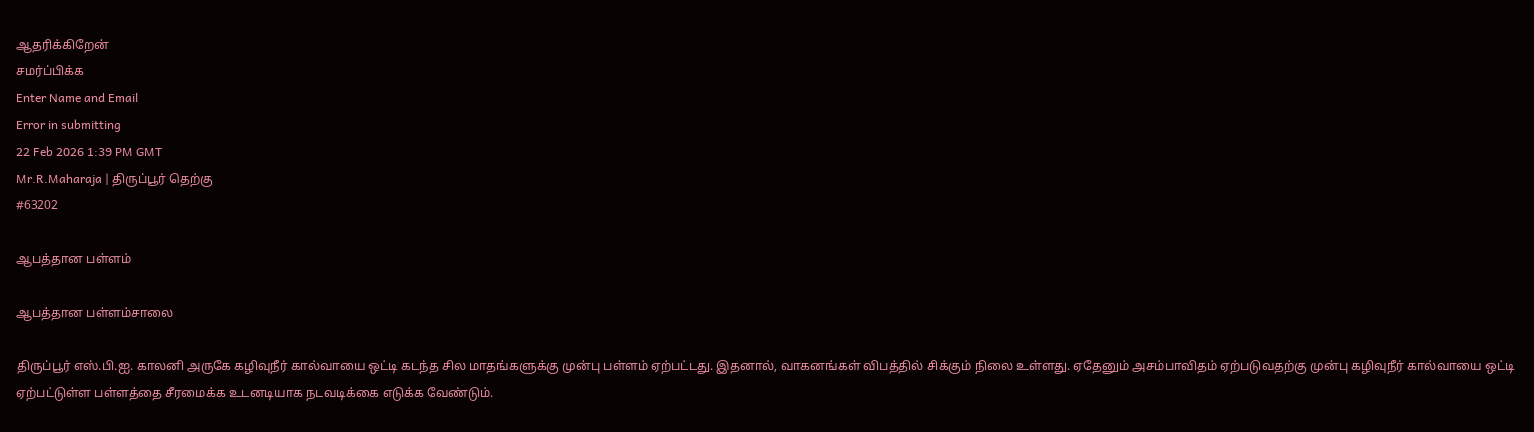ஆதரிக்கிறேன்
சமர்ப்பிக்க
Enter Name and Email
Error in submitting
22 Feb 2026 1:39 PM GMT
Mr.R.Maharaja | திருப்பூர் தெற்கு
#63202

ஆபத்தான பள்ளம்

ஆபத்தான பள்ளம்சாலை

திருப்பூர் எஸ்.பி.ஐ. காலனி அருகே கழிவுநீர் கால்வாயை ஒட்டி கடந்த சில மாதங்களுக்கு முன்பு பள்ளம் ஏற்பட்டது. இதனால், வாகனங்கள் விபத்தில் சிக்கும் நிலை உள்ளது. ஏதேனும் அசம்பாவிதம் ஏற்படுவதற்கு முன்பு கழிவுநீர் கால்வாயை ஒட்டி ஏற்பட்டுள்ள பள்ளத்தை சீரமைக்க உடனடியாக நடவடிக்கை எடுக்க வேண்டும்.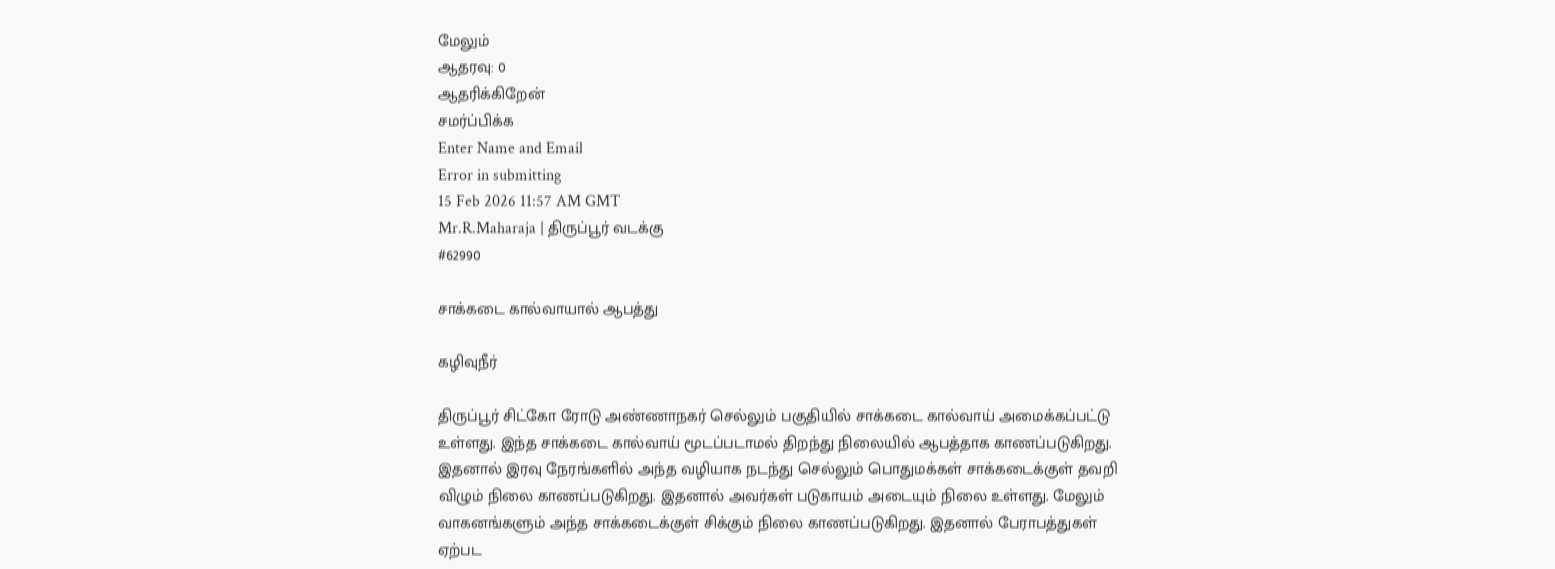மேலும்
ஆதரவு: 0
ஆதரிக்கிறேன்
சமர்ப்பிக்க
Enter Name and Email
Error in submitting
15 Feb 2026 11:57 AM GMT
Mr.R.Maharaja | திருப்பூர் வடக்கு
#62990

சாக்கடை கால்வாயால் ஆபத்து

கழிவுநீர்

திருப்பூர் சிட்கோ ரோடு அண்ணாநகர் செல்லும் பகுதியில் சாக்கடை கால்வாய் அமைக்கப்பட்டு உள்ளது. இந்த சாக்கடை கால்வாய் மூடப்படாமல் திறந்து நிலையில் ஆபத்தாக காணப்படுகிறது. இதனால் இரவு நேரங்களில் அந்த வழியாக நடந்து செல்லும் பொதுமக்கள் சாக்கடைக்குள் தவறி விழும் நிலை காணப்படுகிறது. இதனால் அவர்கள் படுகாயம் அடையும் நிலை உள்ளது. மேலும் வாகனங்களும் அந்த சாக்கடைக்குள் சிக்கும் நிலை காணப்படுகிறது. இதனால் பேராபத்துகள் ஏற்பட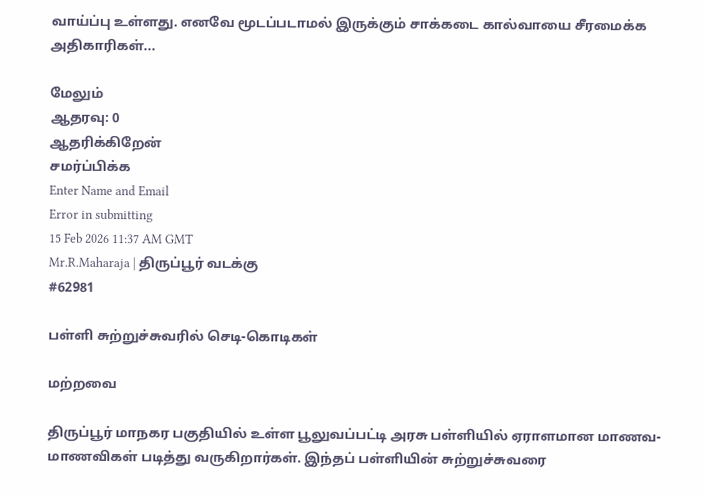வாய்ப்பு உள்ளது. எனவே மூடப்படாமல் இருக்கும் சாக்கடை கால்வாயை சீரமைக்க அதிகாரிகள்...

மேலும்
ஆதரவு: 0
ஆதரிக்கிறேன்
சமர்ப்பிக்க
Enter Name and Email
Error in submitting
15 Feb 2026 11:37 AM GMT
Mr.R.Maharaja | திருப்பூர் வடக்கு
#62981

பள்ளி சுற்றுச்சுவரில் செடி-கொடிகள்

மற்றவை

திருப்பூர் மாநகர பகுதியில் உள்ள பூலுவப்பட்டி அரசு பள்ளியில் ஏராளமான மாணவ-மாணவிகள் படித்து வருகிறார்கள். இந்தப் பள்ளியின் சுற்றுச்சுவரை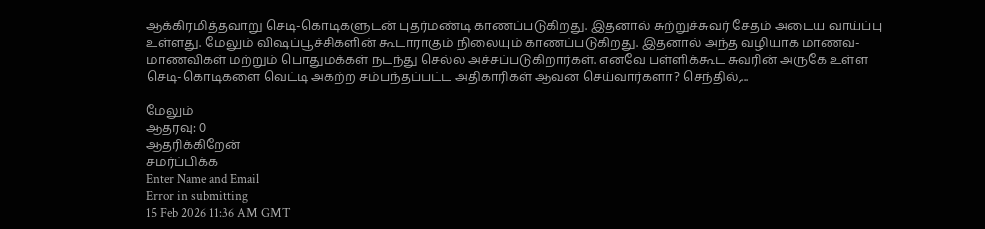ஆக்கிரமித்தவாறு செடி-கொடிகளுடன் புதர்மண்டி காணப்படுகிறது. இதனால் சுற்றுச்சுவர் சேதம் அடைய வாய்ப்பு உள்ளது. மேலும் விஷப்பூச்சிகளின் கூடாராகும் நிலையும் காணப்படுகிறது. இதனால் அந்த வழியாக மாணவ-மாணவிகள் மற்றும் பொதுமக்கள் நடந்து செல்ல அச்சப்படுகிறார்கள். எனவே பள்ளிக்கூட சுவரின் அருகே உள்ள செடி-கொடிகளை வெட்டி அகற்ற சம்பந்தப்பட்ட அதிகாரிகள் ஆவன செய்வார்களா? செந்தில்,...

மேலும்
ஆதரவு: 0
ஆதரிக்கிறேன்
சமர்ப்பிக்க
Enter Name and Email
Error in submitting
15 Feb 2026 11:36 AM GMT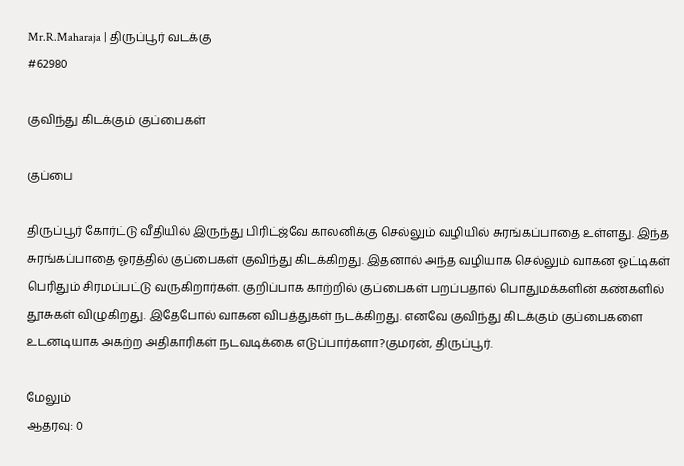Mr.R.Maharaja | திருப்பூர் வடக்கு
#62980

குவிந்து கிடக்கும் குப்பைகள்

குப்பை

திருப்பூர் கோர்ட்டு வீதியில் இருந்து பிரிட்ஜ்வே காலனிக்கு செல்லும் வழியில் சுரங்கப்பாதை உள்ளது. இந்த சுரங்கப்பாதை ஓரத்தில் குப்பைகள் குவிந்து கிடக்கிறது. இதனால் அந்த வழியாக செல்லும் வாகன ஓட்டிகள் பெரிதும் சிரமப்பட்டு வருகிறார்கள். குறிப்பாக காற்றில் குப்பைகள் பறப்பதால் பொதுமக்களின் கண்களில் தூசுகள் விழுகிறது. இதேபோல் வாகன விபத்துகள் நடக்கிறது. எனவே குவிந்து கிடக்கும் குப்பைகளை உடனடியாக அகற்ற அதிகாரிகள் நடவடிக்கை எடுப்பார்களா?குமரன், திருப்பூர்.

மேலும்
ஆதரவு: 0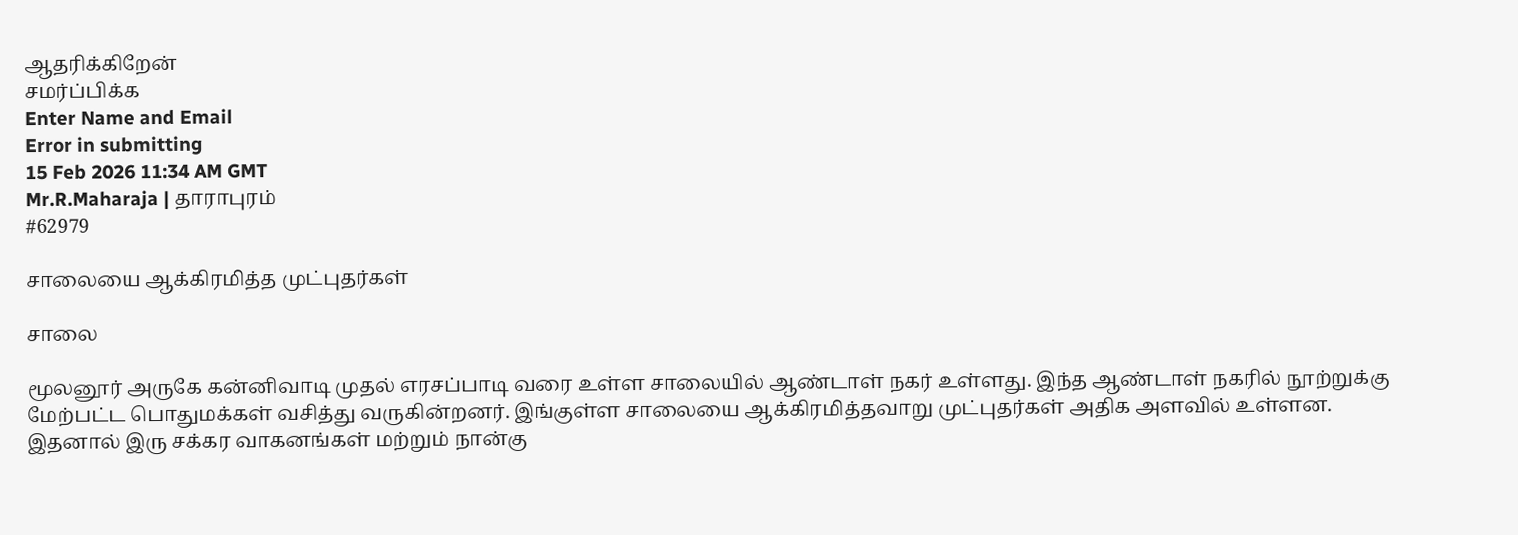ஆதரிக்கிறேன்
சமர்ப்பிக்க
Enter Name and Email
Error in submitting
15 Feb 2026 11:34 AM GMT
Mr.R.Maharaja | தாராபுரம்
#62979

சாலையை ஆக்கிரமித்த முட்புதர்கள்

சாலை

மூலனூர் அருகே கன்னிவாடி முதல் எரசப்பாடி வரை உள்ள சாலையில் ஆண்டாள் நகர் உள்ளது. இந்த ஆண்டாள் நகரில் நூற்றுக்கு மேற்பட்ட பொதுமக்கள் வசித்து வருகின்றனர். இங்குள்ள சாலையை ஆக்கிரமித்தவாறு முட்புதர்கள் அதிக அளவில் உள்ளன. இதனால் இரு சக்கர வாகனங்கள் மற்றும் நான்கு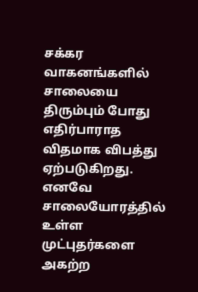சக்கர வாகனங்களில் சாலையை திரும்பும் போது எதிர்பாராத விதமாக விபத்து ஏற்படுகிறது. எனவே சாலையோரத்தில் உள்ள முட்புதர்களை அகற்ற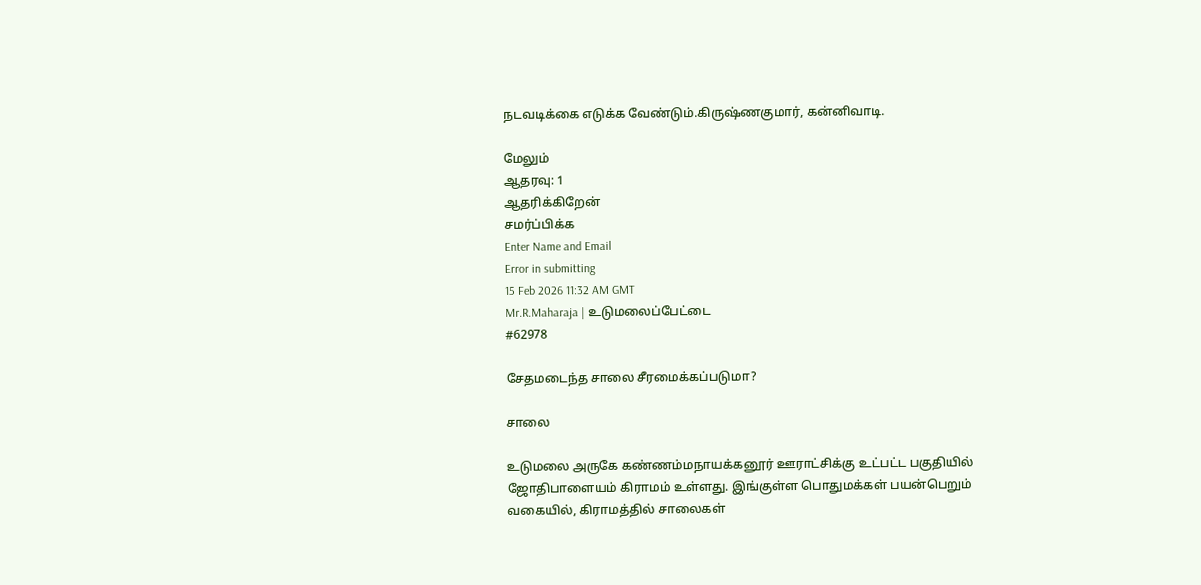நடவடிக்கை எடுக்க வேண்டும்.கிருஷ்ணகுமார், கன்னிவாடி.

மேலும்
ஆதரவு: 1
ஆதரிக்கிறேன்
சமர்ப்பிக்க
Enter Name and Email
Error in submitting
15 Feb 2026 11:32 AM GMT
Mr.R.Maharaja | உடுமலைப்பேட்டை
#62978

சேதமடைந்த சாலை சீரமைக்கப்படுமா?

சாலை

உடுமலை அருகே கண்ணம்மநாயக்கனூர் ஊராட்சிக்கு உட்பட்ட பகுதியில் ஜோதிபாளையம் கிராமம் உள்ளது. இங்குள்ள பொதுமக்கள் பயன்பெறும் வகையில், கிராமத்தில் சாலைகள்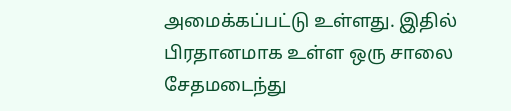அமைக்கப்பட்டு உள்ளது. இதில் பிரதானமாக உள்ள ஒரு சாலை சேதமடைந்து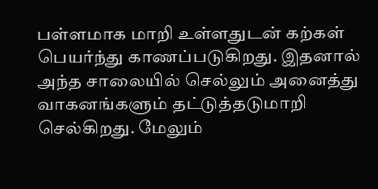பள்ளமாக மாறி உள்ளதுடன் கற்கள் பெயர்ந்து காணப்படுகிறது. இதனால் அந்த சாலையில் செல்லும் அனைத்து வாகனங்களும் தட்டுத்தடுமாறி செல்கிறது. மேலும்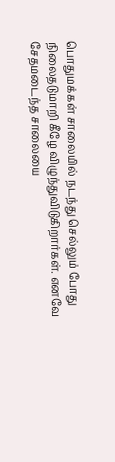பொதுமக்கள் சாலையில் நடந்து செல்லும் போது நிலைதடுமாறி கீழே விழுந்துவிடுகிறார்கள். எனவே சேதமடைந்த சாலையை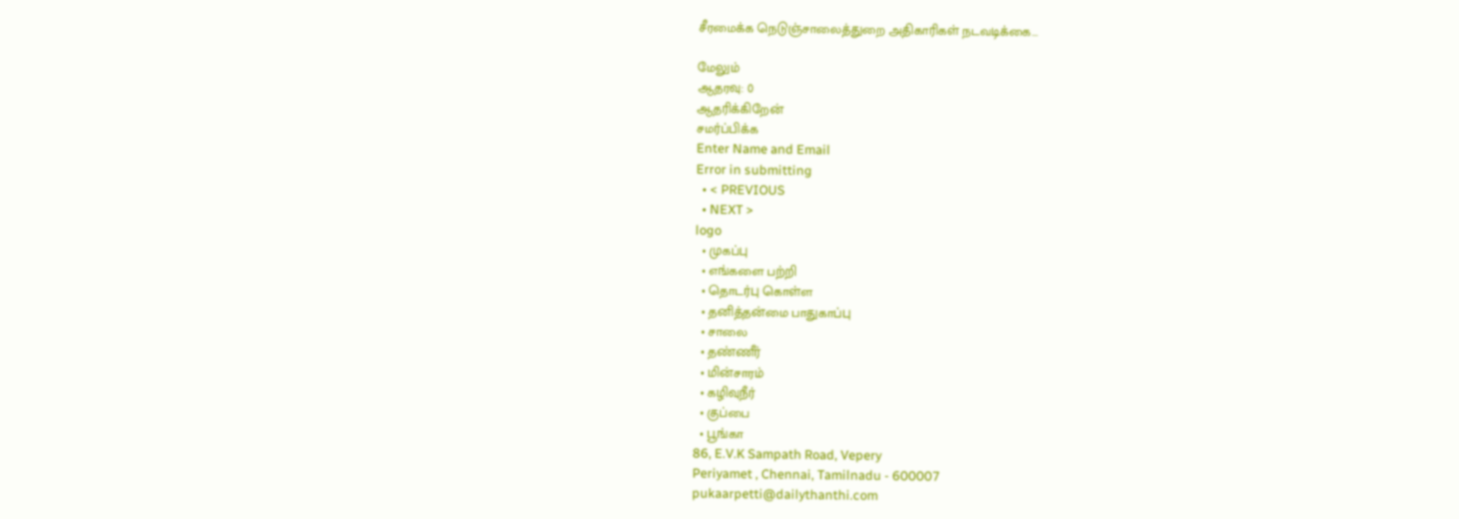சீரமைக்க நெடுஞ்சாலைத்துறை அதிகாரிகள் நடவடிக்கை...

மேலும்
ஆதரவு: 0
ஆதரிக்கிறேன்
சமர்ப்பிக்க
Enter Name and Email
Error in submitting
  • < PREVIOUS
  • NEXT >
logo
  • முகப்பு
  • எங்களை பற்றி
  • தொடர்பு கொள்ள
  • தனித்தன்மை பாதுகாப்பு
  • சாலை
  • தண்ணீர்
  • மின்சாரம்
  • கழிவுநீர்
  • குப்பை
  • பூங்கா
86, E.V.K Sampath Road, Vepery
Periyamet , Chennai, Tamilnadu - 600007
pukaarpetti@dailythanthi.com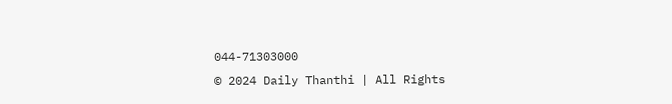044-71303000
© 2024 Daily Thanthi | All Rights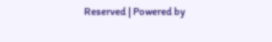Reserved | Powered by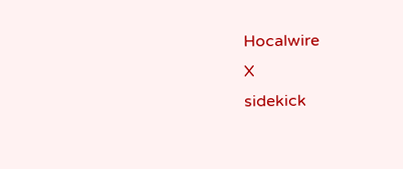Hocalwire
X
sidekick